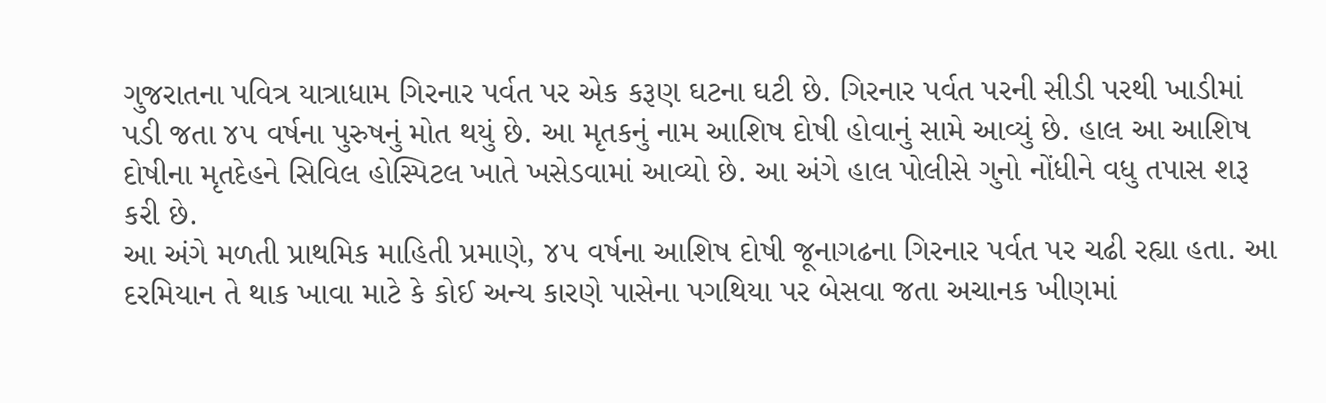ગુજરાતના પવિત્ર યાત્રાધામ ગિરનાર પર્વત પર એક કરૂણ ઘટના ઘટી છે. ગિરનાર પર્વત પરની સીડી પરથી ખાડીમાં પડી જતા ૪૫ વર્ષના પુરુષનું મોત થયું છે. આ મૃતકનું નામ આશિષ દોષી હોવાનું સામે આવ્યું છે. હાલ આ આશિષ દોષીના મૃતદેહને સિવિલ હોસ્પિટલ ખાતે ખસેડવામાં આવ્યો છે. આ અંગે હાલ પોલીસે ગુનો નોંધીને વધુ તપાસ શરૂ કરી છે.
આ અંગે મળતી પ્રાથમિક માહિતી પ્રમાણે, ૪૫ વર્ષના આશિષ દોષી જૂનાગઢના ગિરનાર પર્વત પર ચઢી રહ્યા હતા. આ દરમિયાન તે થાક ખાવા માટે કે કોઈ અન્ય કારણે પાસેના પગથિયા પર બેસવા જતા અચાનક ખીણમાં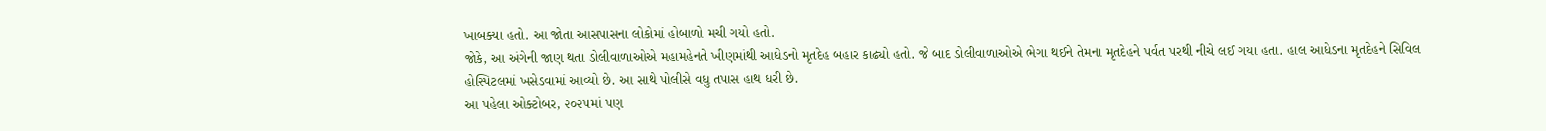ખાબક્યા હતો. આ જોતા આસપાસના લોકોમાં હોબાળો મચી ગયો હતો.
જોકે, આ અંગેની જાણ થતા ડોલીવાળાઓએ મહામહેનતે ખીણમાંથી આધેડનો મૃતદેહ બહાર કાઢ્યો હતો. જે બાદ ડોલીવાળાઓએ ભેગા થઈને તેમના મૃતદેહને પર્વત પરથી નીચે લઈ ગયા હતા. હાલ આધેડના મૃતદેહને સિવિલ હોસ્પિટલમાં ખસેડવામાં આવ્યો છે. આ સાથે પોલીસે વધુ તપાસ હાથ ધરી છે.
આ પહેલા ઓક્ટોબર, ૨૦૨૫માં પણ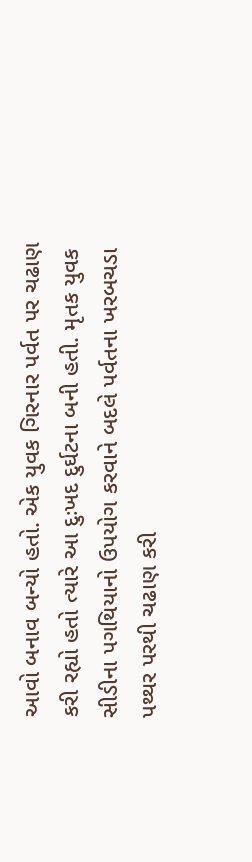આવો બનાવ બન્યો હતો. એક યુવક ગિરનાર પર્વત પર ચઢાણ કરી રહ્યો હતો ત્યારે આ દુઃખદ દુર્ઘટના બની હતી. મૃતક યુવક સીડીના પગથિયાનો ઉપયોગ કરવાને બદલે પર્વતના ખરબચડા પથ્થર પરથી ચઢાણ કરી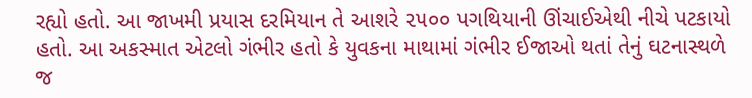રહ્યો હતો. આ જાખમી પ્રયાસ દરમિયાન તે આશરે ૨૫૦૦ પગથિયાની ઊંચાઈએથી નીચે પટકાયો હતો. આ અકસ્માત એટલો ગંભીર હતો કે યુવકના માથામાં ગંભીર ઈજાઓ થતાં તેનું ઘટનાસ્થળે જ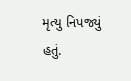મૃત્યુ નિપજ્યું હતું.